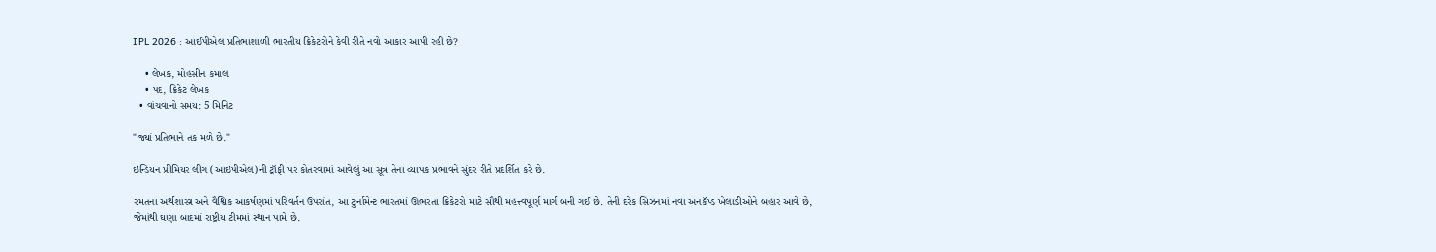IPL 2026 : આઈપીએલ પ્રતિભાશાળી ભારતીય ક્રિકેટરોને કેવી રીતે નવો આકાર આપી રહી છે?

    • લેખક, મોહસીન કમાલ
    • પદ, ક્રિકેટ લેખક
  • વાંચવાનો સમય: 5 મિનિટ

"જ્યાં પ્રતિભાને તક મળે છે."

ઇન્ડિયન પ્રીમિયર લીગ (આઇપીએલ)ની ટ્રૉફી પર કોતરવામાં આવેલું આ સૂત્ર તેના વ્યાપક પ્રભાવને સુંદર રીતે પ્રદર્શિત કરે છે.

રમતના અર્થશાસ્ત્ર અને વૈશ્વિક આકર્ષણમાં પરિવર્તન ઉપરાંત, આ ટુર્નામેન્ટ ભારતમાં ઊભરતા ક્રિકેટરો માટે સૌથી મહત્ત્વપૂર્ણ માર્ગ બની ગઈ છે. તેની દરેક સિઝનમાં નવા અનકૅપ્ડ ખેલાડીઓને બહાર આવે છે, જેમાંથી ઘણા બાદમાં રાષ્ટ્રીય ટીમમાં સ્થાન પામે છે.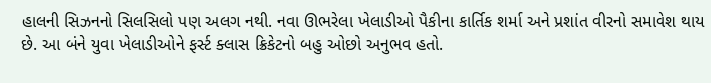હાલની સિઝનનો સિલસિલો પણ અલગ નથી. નવા ઊભરેલા ખેલાડીઓ પૈકીના કાર્તિક શર્મા અને પ્રશાંત વીરનો સમાવેશ થાય છે. આ બંને યુવા ખેલાડીઓને ફર્સ્ટ ક્લાસ ક્રિકેટનો બહુ ઓછો અનુભવ હતો.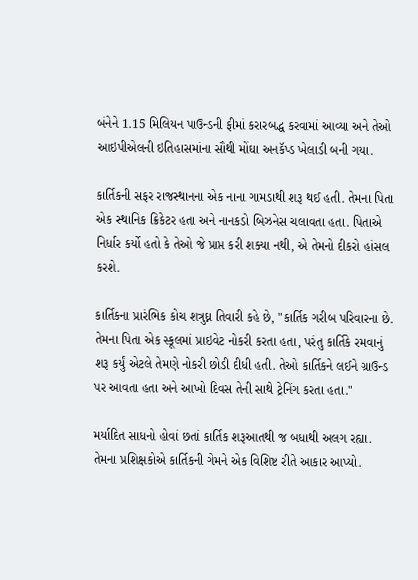બંનેને 1.15 મિલિયન પાઉન્ડની ફીમાં કરારબદ્ધ કરવામાં આવ્યા અને તેઓ આઇપીએલની ઇતિહાસમાંના સૌથી મોંઘા અનકૅપ્ડ ખેલાડી બની ગયા.

કાર્તિકની સફર રાજસ્થાનના એક નાના ગામડાથી શરૂ થઈ હતી. તેમના પિતા એક સ્થાનિક ક્રિકેટર હતા અને નાનકડો બિઝનેસ ચલાવતા હતા. પિતાએ નિર્ધાર કર્યો હતો કે તેઓ જે પ્રાપ્ત કરી શક્યા નથી, એ તેમનો દીકરો હાંસલ કરશે.

કાર્તિકના પ્રારંભિક કોચ શત્રુઘ્ન તિવારી કહે છે, "કાર્તિક ગરીબ પરિવારના છે. તેમના પિતા એક સ્કૂલમાં પ્રાઇવેટ નોકરી કરતા હતા, પરંતુ કાર્તિકે રમવાનું શરૂ કર્યું એટલે તેમણે નોકરી છોડી દીધી હતી. તેઓ કાર્તિકને લઈને ગ્રાઉન્ડ પર આવતા હતા અને આખો દિવસ તેની સાથે ટ્રેનિંગ કરતા હતા."

મર્યાદિત સાધનો હોવાં છતાં કાર્તિક શરૂઆતથી જ બધાથી અલગ રહ્યા. તેમના પ્રશિક્ષકોએ કાર્તિકની ગેમને એક વિશિષ્ટ રીતે આકાર આપ્યો.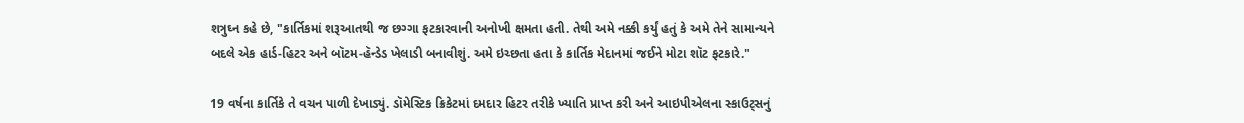શત્રુઘ્ન કહે છે, "કાર્તિકમાં શરૂઆતથી જ છગ્ગા ફટકારવાની અનોખી ક્ષમતા હતી. તેથી અમે નક્કી કર્યું હતું કે અમે તેને સામાન્યને બદલે એક હાર્ડ-હિટર અને બૉટમ-હૅન્ડેડ ખેલાડી બનાવીશું. અમે ઇચ્છતા હતા કે કાર્તિક મેદાનમાં જઈને મોટા શૉટ ફટકારે."

19 વર્ષના કાર્તિકે તે વચન પાળી દેખાડ્યું. ડૉમેસ્ટિક ક્રિકેટમાં દમદાર હિટર તરીકે ખ્યાતિ પ્રાપ્ત કરી અને આઇપીએલના સ્કાઉટ્સનું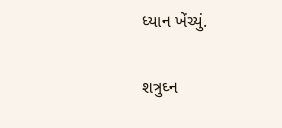ધ્યાન ખેંચ્યું.

શત્રુઘ્ન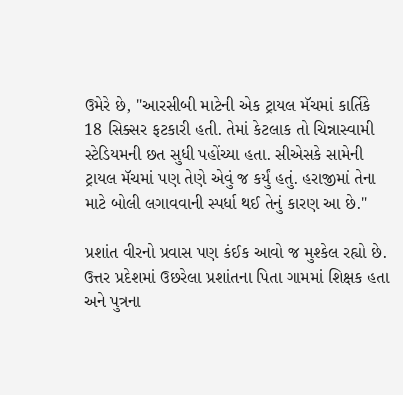ઉમેરે છે, "આરસીબી માટેની એક ટ્રાયલ મૅચમાં કાર્તિકે 18 સિક્સર ફટકારી હતી. તેમાં કેટલાક તો ચિન્નાસ્વામી સ્ટેડિયમની છત સુધી પહોંચ્યા હતા. સીએસકે સામેની ટ્રાયલ મૅચમાં પણ તેણે એવું જ કર્યું હતું. હરાજીમાં તેના માટે બોલી લગાવવાની સ્પર્ધા થઈ તેનું કારણ આ છે."

પ્રશાંત વીરનો પ્રવાસ પણ કંઈક આવો જ મુશ્કેલ રહ્યો છે. ઉત્તર પ્રદેશમાં ઉછરેલા પ્રશાંતના પિતા ગામમાં શિક્ષક હતા અને પુત્રના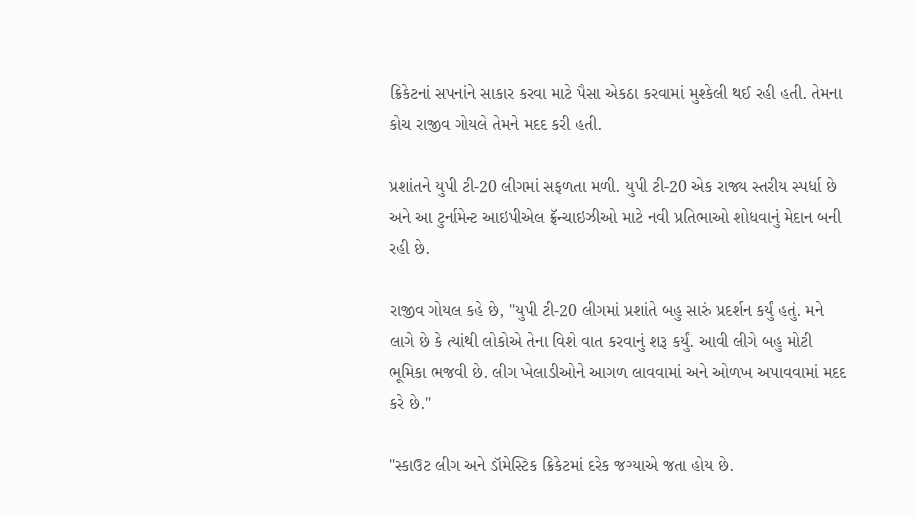ક્રિકેટનાં સપનાંને સાકાર કરવા માટે પૈસા એકઠા કરવામાં મુશ્કેલી થઈ રહી હતી. તેમના કોચ રાજીવ ગોયલે તેમને મદદ કરી હતી.

પ્રશાંતને યુપી ટી-20 લીગમાં સફળતા મળી. યુપી ટી-20 એક રાજ્ય સ્તરીય સ્પર્ધા છે અને આ ટુર્નામેન્ટ આઇપીએલ ફ્રૅન્ચાઇઝીઓ માટે નવી પ્રતિભાઓ શોધવાનું મેદાન બની રહી છે.

રાજીવ ગોયલ કહે છે, "યુપી ટી-20 લીગમાં પ્રશાંતે બહુ સારું પ્રદર્શન કર્યું હતું. મને લાગે છે કે ત્યાંથી લોકોએ તેના વિશે વાત કરવાનું શરૂ કર્યું. આવી લીગે બહુ મોટી ભૂમિકા ભજવી છે. લીગ ખેલાડીઓને આગળ લાવવામાં અને ઓળખ અપાવવામાં મદદ કરે છે."

"સ્કાઉટ લીગ અને ડૉમેસ્ટિક ક્રિકેટમાં દરેક જગ્યાએ જતા હોય છે.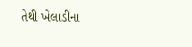તેથી ખેલાડીના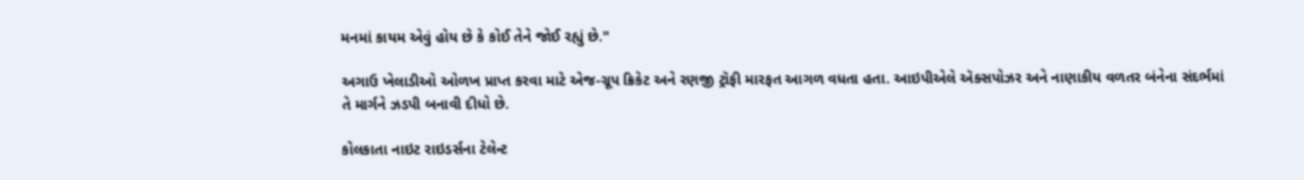મનમાં કાયમ એવું હોય છે કે કોઈ તેને જોઈ રહ્યું છે."

અગાઉ ખેલાડીઓ ઓળખ પ્રાપ્ત કરવા માટે એજ-ગ્રૂપ ક્રિકેટ અને રણજી ટ્રૉફી મારફત આગળ વધતા હતા. આઇપીએલે ઍક્સપોઝર અને નાણાકીય વળતર બંનેના સંદર્ભમાં તે માર્ગને ઝડપી બનાવી દીધો છે.

કોલકાતા નાઇટ રાઇડર્સના ટેલેન્ટ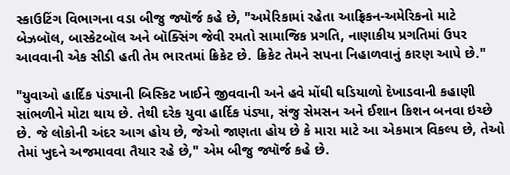સ્કાઉટિંગ વિભાગના વડા બીજુ જ્યૉર્જ કહે છે, "અમેરિકામાં રહેતા આફ્રિકન-અમેરિકનો માટે બેઝબૉલ, બાસ્કેટબૉલ અને બૉક્સિંગ જેવી રમતો સામાજિક પ્રગતિ, નાણાકીય પ્રગતિમાં ઉપર આવવાની એક સીડી હતી તેમ ભારતમાં ક્રિકેટ છે. ક્રિકેટ તેમને સપના નિહાળવાનું કારણ આપે છે."

"યુવાઓ હાર્દિક પંડ્યાની બિસ્કિટ ખાઈને જીવવાની અને હવે મોંઘી ઘડિયાળો દેખાડવાની કહાણી સાંભળીને મોટા થાય છે. તેથી દરેક યુવા હાર્દિક પંડ્યા, સંજુ સેમસન અને ઈશાન કિશન બનવા ઇચ્છે છે. જે લોકોની અંદર આગ હોય છે, જેઓ જાણતા હોય છે કે મારા માટે આ એકમાત્ર વિકલ્પ છે, તેઓ તેમાં ખુદને અજમાવવા તૈયાર રહે છે," એમ બીજુ જ્યૉર્જ કહે છે.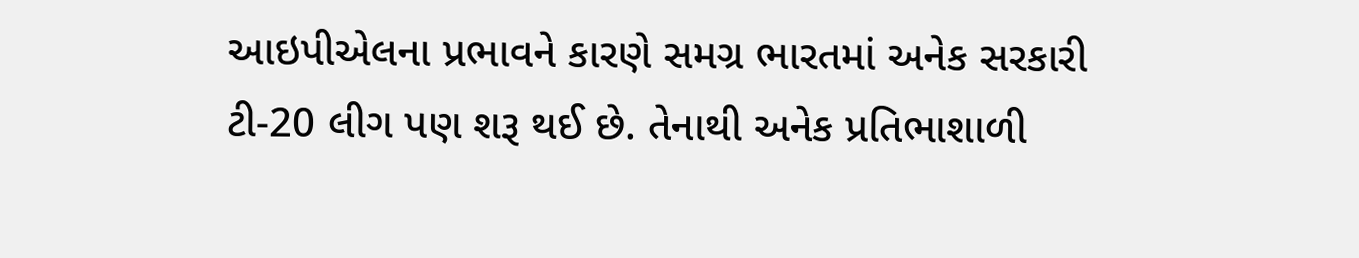આઇપીએલના પ્રભાવને કારણે સમગ્ર ભારતમાં અનેક સરકારી ટી-20 લીગ પણ શરૂ થઈ છે. તેનાથી અનેક પ્રતિભાશાળી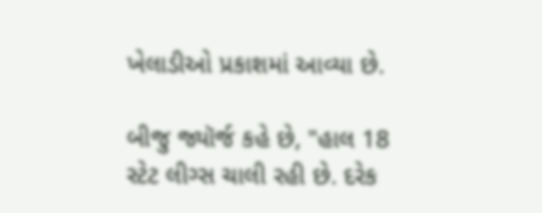ખેલાડીઓ પ્રકાશમાં આવ્યા છે.

બીજુ જ્યૉર્જ કહે છે, "હાલ 18 સ્ટેટ લીગ્સ ચાલી રહી છે. દરેક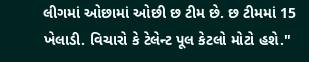લીગમાં ઓછામાં ઓછી છ ટીમ છે. છ ટીમમાં 15 ખેલાડી. વિચારો કે ટેલેન્ટ પૂલ કેટલો મોટો હશે."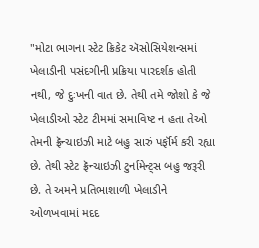"મોટા ભાગના સ્ટેટ ક્રિકેટ ઍસોસિયેશન્સમાં ખેલાડીની પસંદગીની પ્રક્રિયા પારદર્શક હોતી નથી, જે દુઃખની વાત છે. તેથી તમે જોશો કે જે ખેલાડીઓ સ્ટેટ ટીમમાં સમાવિષ્ટ ન હતા તેઓ તેમની ફ્રૅન્ચાઇઝી માટે બહુ સારું પર્ફૉર્મ કરી રહ્યા છે. તેથી સ્ટેટ ફ્રૅન્ચાઇઝી ટુર્નામેન્ટ્સ બહુ જરૂરી છે. તે અમને પ્રતિભાશાળી ખેલાડીને ઓળખવામાં મદદ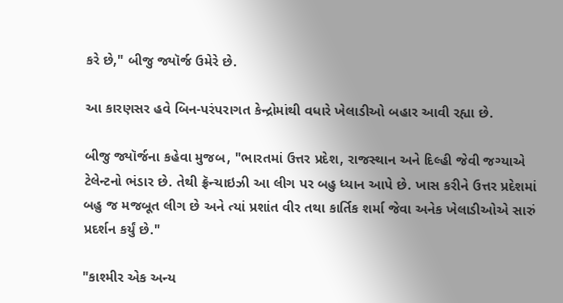કરે છે," બીજુ જ્યૉર્જ ઉમેરે છે.

આ કારણસર હવે બિન-પરંપરાગત કેન્દ્રોમાંથી વધારે ખેલાડીઓ બહાર આવી રહ્યા છે.

બીજુ જ્યૉર્જના કહેવા મુજબ, "ભારતમાં ઉત્તર પ્રદેશ, રાજસ્થાન અને દિલ્હી જેવી જગ્યાએ ટેલેન્ટનો ભંડાર છે. તેથી ફ્રૅન્ચાઇઝી આ લીગ પર બહુ ધ્યાન આપે છે. ખાસ કરીને ઉત્તર પ્રદેશમાં બહુ જ મજબૂત લીગ છે અને ત્યાં પ્રશાંત વીર તથા કાર્તિક શર્મા જેવા અનેક ખેલાડીઓએ સારું પ્રદર્શન કર્યું છે."

"કાશ્મીર એક અન્ય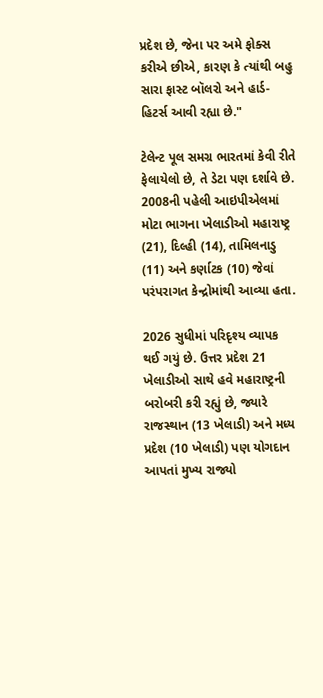પ્રદેશ છે, જેના પર અમે ફોક્સ કરીએ છીએ, કારણ કે ત્યાંથી બહુ સારા ફાસ્ટ બૉલરો અને હાર્ડ-હિટર્સ આવી રહ્યા છે."

ટેલેન્ટ પૂલ સમગ્ર ભારતમાં કેવી રીતે ફેલાયેલો છે, તે ડેટા પણ દર્શાવે છે. 2008ની પહેલી આઇપીએલમાં મોટા ભાગના ખેલાડીઓ મહારાષ્ટ્ર (21), દિલ્હી (14), તામિલનાડુ (11) અને કર્ણાટક (10) જેવાં પરંપરાગત કેન્દ્રોમાંથી આવ્યા હતા.

2026 સુધીમાં પરિદૃશ્ય વ્યાપક થઈ ગયું છે. ઉત્તર પ્રદેશ 21 ખેલાડીઓ સાથે હવે મહારાષ્ટ્રની બરોબરી કરી રહ્યું છે, જ્યારે રાજસ્થાન (13 ખેલાડી) અને મધ્ય પ્રદેશ (10 ખેલાડી) પણ યોગદાન આપતાં મુખ્ય રાજ્યો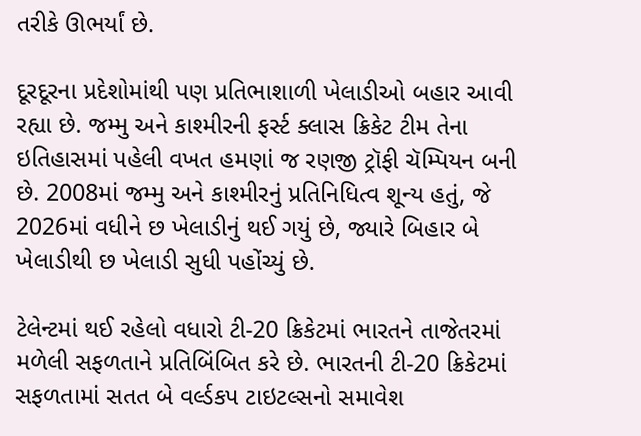તરીકે ઊભર્યાં છે.

દૂરદૂરના પ્રદેશોમાંથી પણ પ્રતિભાશાળી ખેલાડીઓ બહાર આવી રહ્યા છે. જમ્મુ અને કાશ્મીરની ફર્સ્ટ ક્લાસ ક્રિકેટ ટીમ તેના ઇતિહાસમાં પહેલી વખત હમણાં જ રણજી ટ્રૉફી ચૅમ્પિયન બની છે. 2008માં જમ્મુ અને કાશ્મીરનું પ્રતિનિધિત્વ શૂન્ય હતું, જે 2026માં વધીને છ ખેલાડીનું થઈ ગયું છે, જ્યારે બિહાર બે ખેલાડીથી છ ખેલાડી સુધી પહોંચ્યું છે.

ટેલેન્ટમાં થઈ રહેલો વધારો ટી-20 ક્રિકેટમાં ભારતને તાજેતરમાં મળેલી સફળતાને પ્રતિબિંબિત કરે છે. ભારતની ટી-20 ક્રિકેટમાં સફળતામાં સતત બે વર્લ્ડકપ ટાઇટલ્સનો સમાવેશ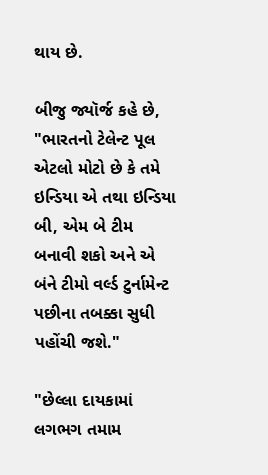થાય છે.

બીજુ જ્યૉર્જ કહે છે, "ભારતનો ટેલેન્ટ પૂલ એટલો મોટો છે કે તમે ઇન્ડિયા એ તથા ઇન્ડિયા બી, એમ બે ટીમ બનાવી શકો અને એ બંને ટીમો વર્લ્ડ ટુર્નામેન્ટ પછીના તબક્કા સુધી પહોંચી જશે."

"છેલ્લા દાયકામાં લગભગ તમામ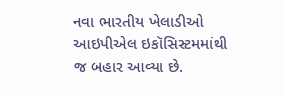નવા ભારતીય ખેલાડીઓ આઇપીએલ ઇકૉસિસ્ટમમાંથી જ બહાર આવ્યા છે.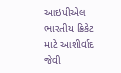આઇપીએલ ભારતીય ક્રિકેટ માટે આશીર્વાદ જેવી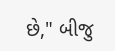છે," બીજુ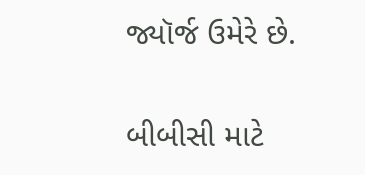જ્યૉર્જ ઉમેરે છે.

બીબીસી માટે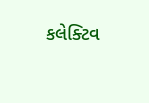કલેક્ટિવ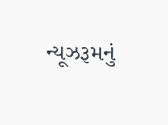ન્યૂઝરૂમનું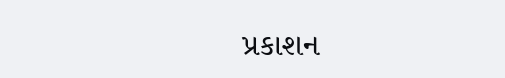પ્રકાશન